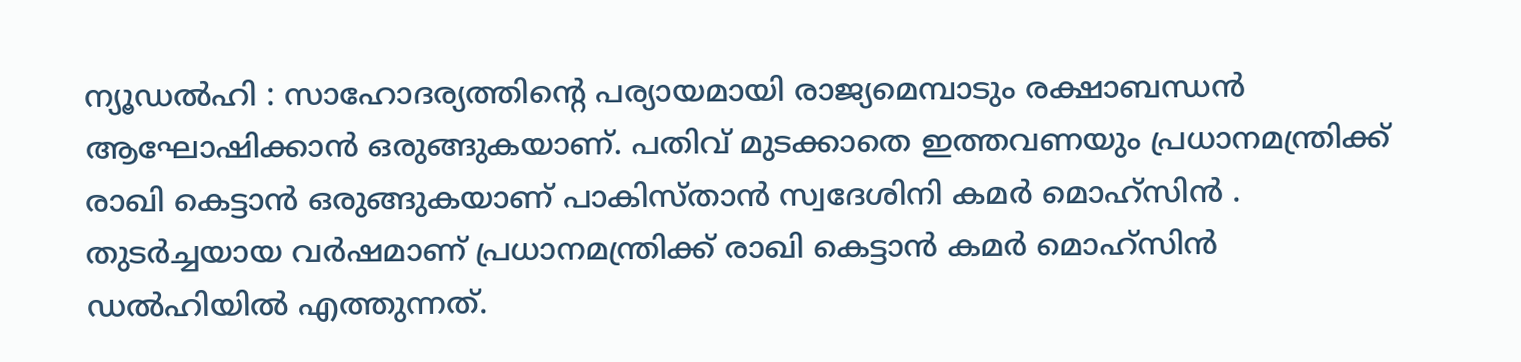ന്യൂഡൽഹി : സാഹോദര്യത്തിന്റെ പര്യായമായി രാജ്യമെമ്പാടും രക്ഷാബന്ധൻ ആഘോഷിക്കാൻ ഒരുങ്ങുകയാണ്. പതിവ് മുടക്കാതെ ഇത്തവണയും പ്രധാനമന്ത്രിക്ക് രാഖി കെട്ടാൻ ഒരുങ്ങുകയാണ് പാകിസ്താൻ സ്വദേശിനി കമർ മൊഹ്സിൻ . തുടർച്ചയായ വർഷമാണ് പ്രധാനമന്ത്രിക്ക് രാഖി കെട്ടാൻ കമർ മൊഹ്സിൻ ഡൽഹിയിൽ എത്തുന്നത്.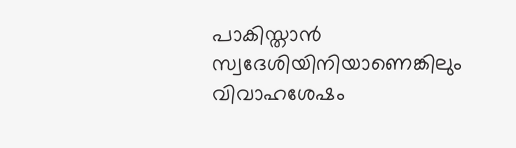പാകിസ്താൻ സ്വദേശിയിനിയാണെങ്കിലും വിവാഹശേഷം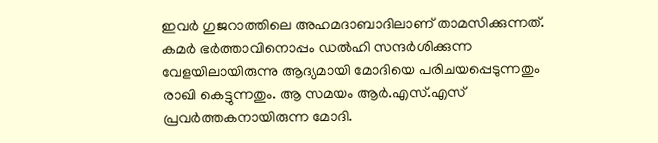ഇവർ ഗുജറാത്തിലെ അഹമദാബാദിലാണ് താമസിക്കുന്നത്. കമർ ഭർത്താവിനൊപ്പം ഡൽഹി സന്ദർശിക്കുന്ന വേളയിലായിരുന്നു ആദ്യമായി മോദിയെ പരിചയപ്പെടുന്നതും രാഖി കെട്ടുന്നതും. ആ സമയം ആർ.എസ്.എസ് പ്രവർത്തകനായിരുന്ന മോദി.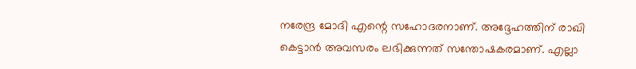നരേന്ദ്ര മോദി എന്റെ സഹോദരനാണ്. അദ്ദേഹത്തിന് രാഖി കെട്ടാൻ അവസരം ലഭിക്കുന്നത് സന്തോഷകരമാണ്. എല്ലാ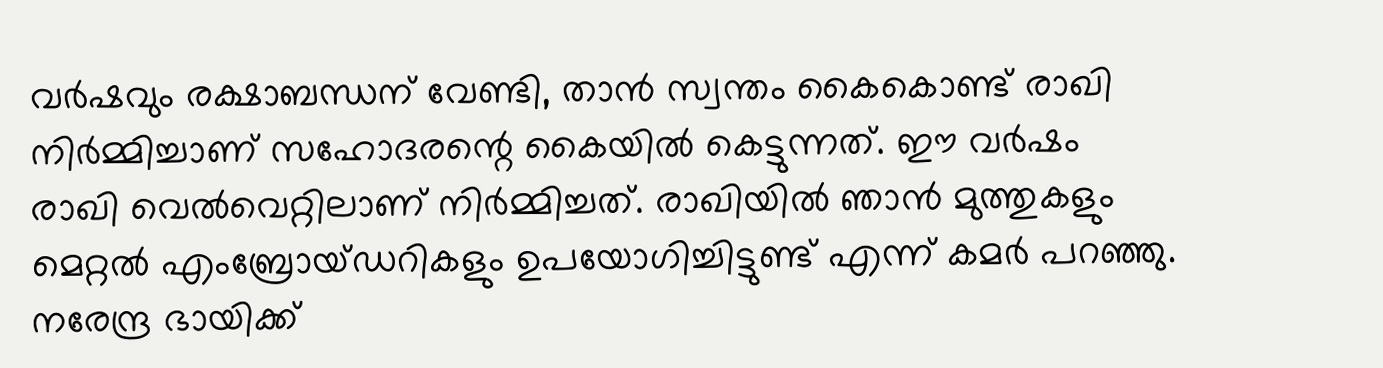വർഷവും രക്ഷാബന്ധന് വേണ്ടി, താൻ സ്വന്തം കൈകൊണ്ട് രാഖി നിർമ്മിച്ചാണ് സഹോദരന്റെ കൈയിൽ കെട്ടുന്നത്. ഈ വർഷം രാഖി വെൽവെറ്റിലാണ് നിർമ്മിച്ചത്. രാഖിയിൽ ഞാൻ മുത്തുകളും മെറ്റൽ എംബ്രോയ്ഡറികളും ഉപയോഗിച്ചിട്ടുണ്ട് എന്ന് കമർ പറഞ്ഞു. നരേന്ദ്ര ഭായിക്ക്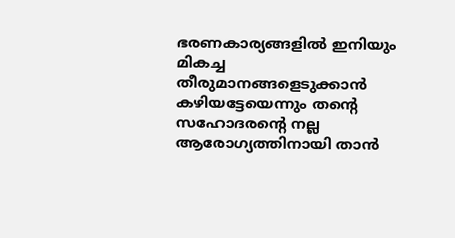ഭരണകാര്യങ്ങളിൽ ഇനിയും മികച്ച തീരുമാനങ്ങളെടുക്കാൻ കഴിയട്ടേയെന്നും തന്റെ സഹോദരന്റെ നല്ല ആരോഗ്യത്തിനായി താൻ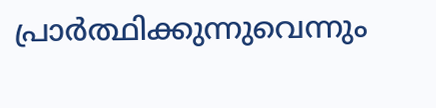പ്രാർത്ഥിക്കുന്നുവെന്നും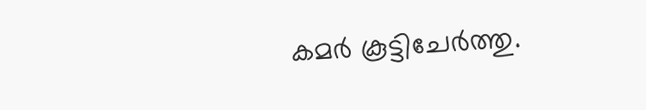കമർ കൂട്ടിചേർത്തു.